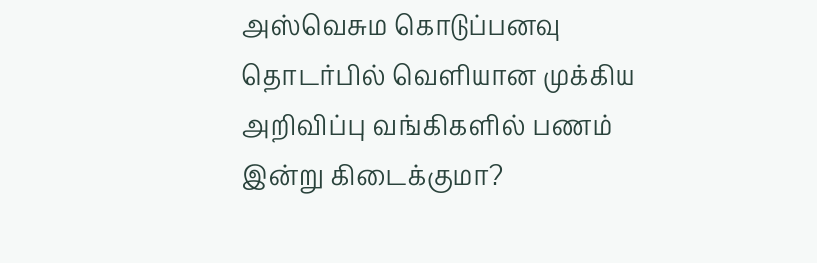அஸ்வெசும கொடுப்பனவு தொடர்பில் வெளியான முக்கிய அறிவிப்பு வங்கிகளில் பணம் இன்று கிடைக்குமா?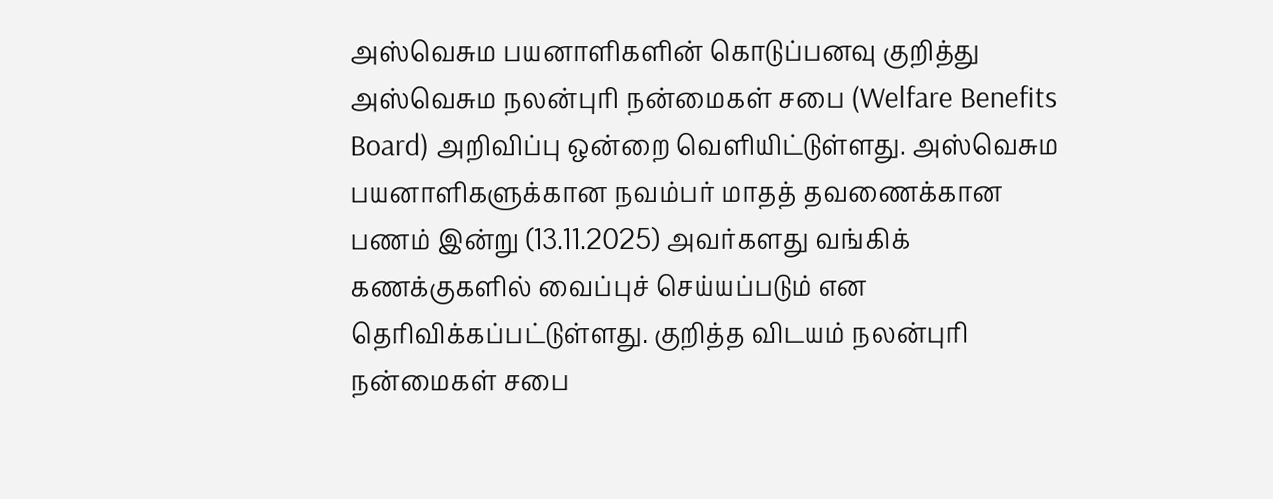அஸ்வெசும பயனாளிகளின் கொடுப்பனவு குறித்து அஸ்வெசும நலன்புரி நன்மைகள் சபை (Welfare Benefits Board) அறிவிப்பு ஒன்றை வெளியிட்டுள்ளது. அஸ்வெசும பயனாளிகளுக்கான நவம்பர் மாதத் தவணைக்கான பணம் இன்று (13.11.2025) அவர்களது வங்கிக் கணக்குகளில் வைப்புச் செய்யப்படும் என தெரிவிக்கப்பட்டுள்ளது. குறித்த விடயம் நலன்புரி நன்மைகள் சபை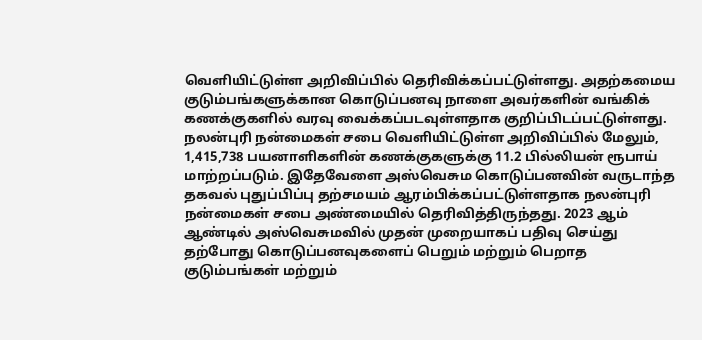வெளியிட்டுள்ள அறிவிப்பில் தெரிவிக்கப்பட்டுள்ளது. அதற்கமைய குடும்பங்களுக்கான கொடுப்பனவு நாளை அவர்களின் வங்கிக் கணக்குகளில் வரவு வைக்கப்படவுள்ளதாக குறிப்பிடப்பட்டுள்ளது. நலன்புரி நன்மைகள் சபை வெளியிட்டுள்ள அறிவிப்பில் மேலும், 1,415,738 பயனாளிகளின் கணக்குகளுக்கு 11.2 பில்லியன் ரூபாய் மாற்றப்படும். இதேவேளை அஸ்வெசும கொடுப்பனவின் வருடாந்த தகவல் புதுப்பிப்பு தற்சமயம் ஆரம்பிக்கப்பட்டுள்ளதாக நலன்புரி நன்மைகள் சபை அண்மையில் தெரிவித்திருந்தது. 2023 ஆம் ஆண்டில் அஸ்வெசுமவில் முதன் முறையாகப் பதிவு செய்து தற்போது கொடுப்பனவுகளைப் பெறும் மற்றும் பெறாத குடும்பங்கள் மற்றும்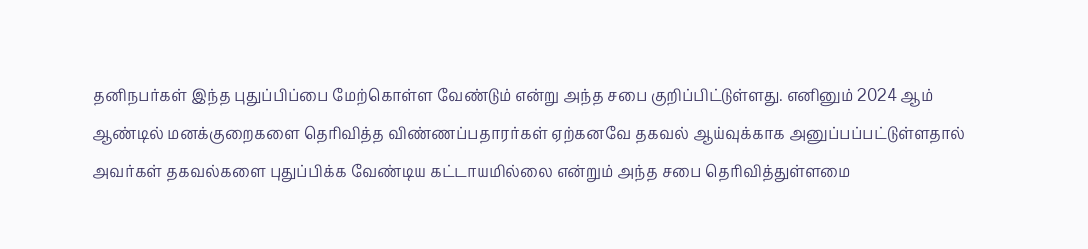தனிநபர்கள் இந்த புதுப்பிப்பை மேற்கொள்ள வேண்டும் என்று அந்த சபை குறிப்பிட்டுள்ளது. எனினும் 2024 ஆம் ஆண்டில் மனக்குறைகளை தெரிவித்த விண்ணப்பதாரர்கள் ஏற்கனவே தகவல் ஆய்வுக்காக அனுப்பப்பட்டுள்ளதால் அவர்கள் தகவல்களை புதுப்பிக்க வேண்டிய கட்டாயமில்லை என்றும் அந்த சபை தெரிவித்துள்ளமை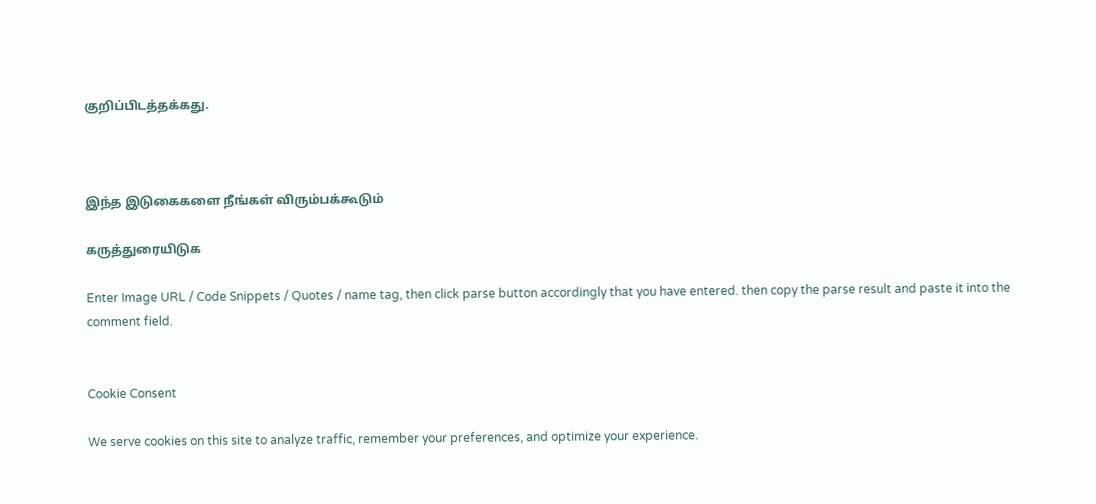குறிப்பிடத்தக்கது.



இந்த இடுகைகளை நீங்கள் விரும்பக்கூடும்

கருத்துரையிடுக

Enter Image URL / Code Snippets / Quotes / name tag, then click parse button accordingly that you have entered. then copy the parse result and paste it into the comment field.


Cookie Consent

We serve cookies on this site to analyze traffic, remember your preferences, and optimize your experience.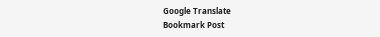Google Translate
Bookmark Post